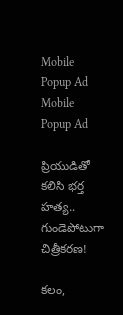Mobile Popup Ad
Mobile Popup Ad

ప్రియుడితో క‌లిసి భ‌ర్త హ‌త్య‌.. గుండెపోటుగా చిత్రీక‌ర‌ణ‌!

క‌లం,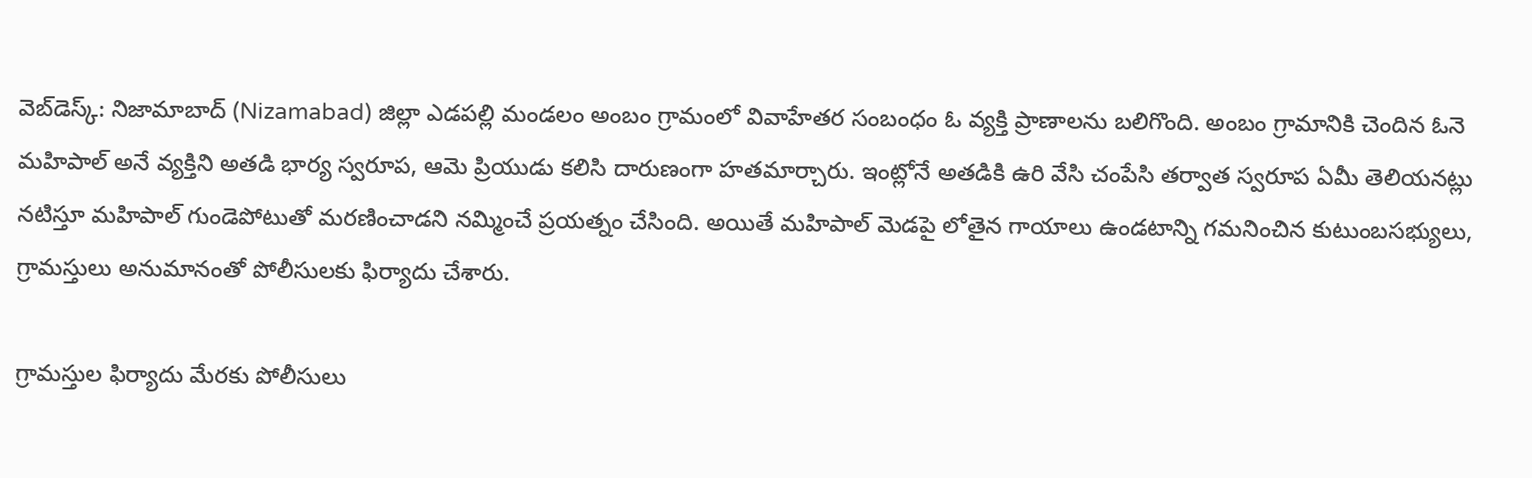వెబ్‌డెస్క్‌: నిజామాబాద్ (Nizamabad) జిల్లా ఎడ‌ప‌ల్లి మండ‌లం అంబం గ్రామంలో వివాహేత‌ర సంబంధం ఓ వ్య‌క్తి ప్రాణాల‌ను బ‌లిగొంది. అంబం గ్రామానికి చెందిన ఓనె మ‌హిపాల్ అనే వ్య‌క్తిని అత‌డి భార్య స్వ‌రూప‌, ఆమె ప్రియుడు క‌లిసి దారుణంగా హ‌త‌మార్చారు. ఇంట్లోనే అత‌డికి ఉరి వేసి చంపేసి త‌ర్వాత స్వ‌రూప‌ ఏమీ తెలియ‌న‌ట్లు న‌టిస్తూ మ‌హిపాల్ గుండెపోటుతో మ‌ర‌ణించాడ‌ని న‌మ్మించే ప్ర‌య‌త్నం చేసింది. అయితే మ‌హిపాల్ మెడ‌పై లోతైన గాయాలు ఉండ‌టాన్ని గ‌మ‌నించిన కుటుంబ‌స‌భ్యులు, గ్రామ‌స్తులు అనుమానంతో పోలీసుల‌కు ఫిర్యాదు చేశారు.

గ్రామస్తుల ఫిర్యాదు మేర‌కు పోలీసులు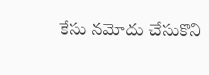కేసు న‌మోదు చేసుకొని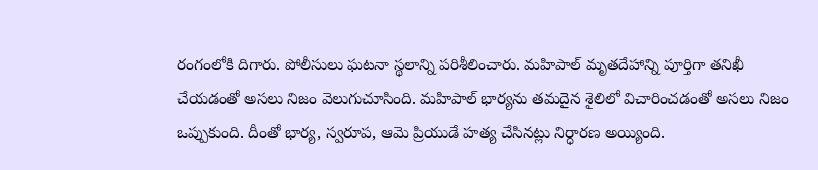రంగంలోకి దిగారు. పోలీసులు ఘ‌ట‌నా స్థ‌లాన్ని ప‌రిశీలించారు. మ‌హిపాల్‌ మృత‌దేహాన్ని పూర్తిగా త‌నిఖీ చేయ‌డంతో అస‌లు నిజం వెలుగుచూసింది. మ‌హిపాల్ భార్య‌ను త‌మ‌దైన శైలిలో విచారించ‌డంతో అస‌లు నిజం ఒప్పుకుంది. దీంతో భార్య‌, స్వ‌రూప‌, ఆమె ప్రియుడే హ‌త్య చేసిన‌ట్లు నిర్ధార‌ణ అయ్యింది.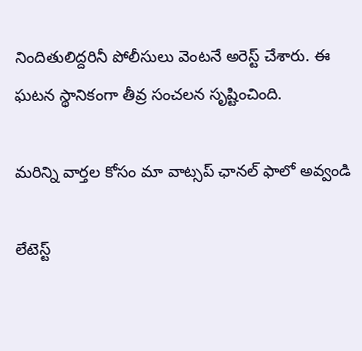నిందితులిద్ద‌రినీ పోలీసులు వెంట‌నే అరెస్ట్ చేశారు. ఈ ఘ‌ట‌న స్థానికంగా తీవ్ర సంచ‌ల‌న సృష్టించింది.

మ‌రిన్ని వార్త‌ల కోసం మా వాట్స‌ప్ ఛాన‌ల్ ఫాలో అవ్వండి

లేటెస్ట్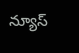న్యూస్‌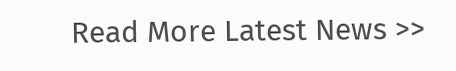Read More Latest News >>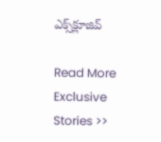ఎక్స్‌క్లూజివ్‌

Read More Exclusive Stories >>